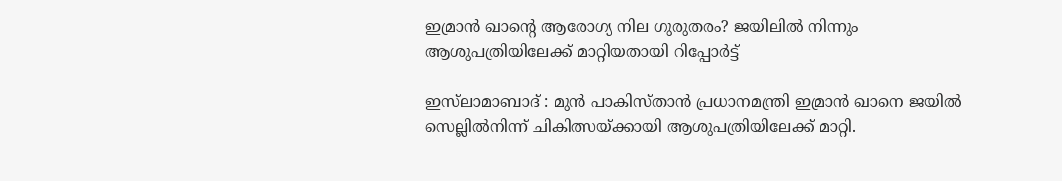ഇമ്രാൻ ഖാൻ്റെ ആരോഗ്യ നില ഗുരുതരം? ജയിലിൽ നിന്നും ആശുപത്രിയിലേക്ക് മാറ്റിയതായി റിപ്പോർട്ട്

ഇസ്‌ലാമാബാദ് : മുൻ പാകിസ്താൻ പ്രധാനമന്ത്രി ഇമ്രാൻ ഖാനെ ജയിൽ സെല്ലിൽനിന്ന് ചികിത്സയ്ക്കായി ആശുപത്രിയിലേക്ക് മാറ്റി.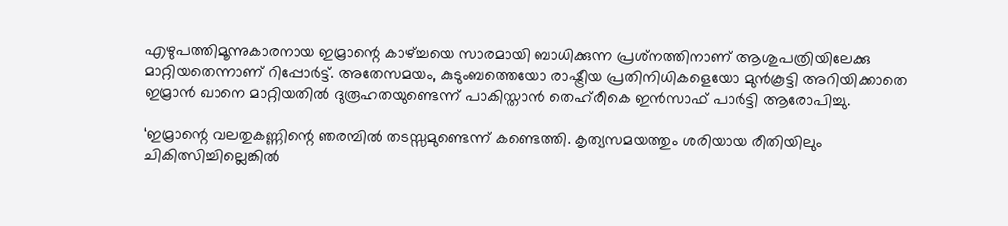എഴുപത്തിമൂന്നുകാരനായ ഇമ്രാന്റെ കാഴ്ച്ചയെ സാരമായി ബാധിക്കുന്ന പ്രശ്‌നത്തിനാണ് ആശുപത്രിയിലേക്കു മാറ്റിയതെന്നാണ് റിപ്പോർട്ട്. അതേസമയം, കുടുംബത്തെയോ രാഷ്ട്രീയ പ്രതിനിധികളെയോ മുൻകൂട്ടി അറിയിക്കാതെ ഇമ്രാൻ ഖാനെ മാറ്റിയതിൽ ദുരൂഹതയുണ്ടെന്ന് പാകിസ്താൻ തെഹ്‌രീകെ ഇൻസാഫ് പാർട്ടി ആരോപിച്ചു.

‘ഇമ്രാന്റെ വലതുകണ്ണിന്റെ ഞരമ്പിൽ തടസ്സമുണ്ടെന്ന് കണ്ടെത്തി. കൃത്യസമയത്തും ശരിയായ രീതിയിലും ചികിത്സിച്ചില്ലെങ്കിൽ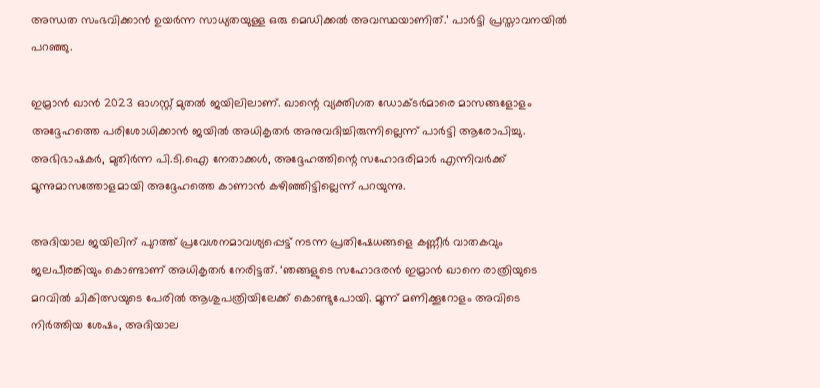അന്ധത സംഭവിക്കാൻ ഉയർന്ന സാധ്യതയുള്ള ഒരു മെഡിക്കൽ അവസ്ഥയാണിത്.’ പാർട്ടി പ്രസ്താവനയിൽ പറഞ്ഞു.

ഇമ്രാൻ ഖാൻ 2023 ഓഗസ്റ്റ് മുതൽ ജയിലിലാണ്. ഖാന്റെ വ്യക്തിഗത ഡോക്ടർമാരെ മാസങ്ങളോളം അദ്ദേഹത്തെ പരിശോധിക്കാൻ ജയിൽ അധികൃതർ അനുവദിച്ചിരുന്നില്ലെന്ന് പാർട്ടി ആരോപിച്ചു. അഭിഭാഷകർ, മുതിർന്ന പി.ടി.ഐ നേതാക്കൾ, അദ്ദേഹത്തിന്റെ സഹോദരിമാർ എന്നിവർക്ക് മൂന്നുമാസത്തോളമായി അദ്ദേഹത്തെ കാണാൻ കഴിഞ്ഞിട്ടില്ലെന്ന് പറയുന്നു.

അദിയാല ജയിലിന് പുറത്ത് പ്രവേശനമാവശ്യപ്പെട്ട് നടന്ന പ്രതിഷേധങ്ങളെ കണ്ണീർ വാതകവും ജലപീരങ്കിയും കൊണ്ടാണ് അധികൃതർ നേരിട്ടത്. ‘ഞങ്ങളുടെ സഹോദരൻ ഇമ്രാൻ ഖാനെ രാത്രിയുടെ മറവിൽ ചികിത്സയുടെ പേരിൽ ആശുപത്രിയിലേക്ക് കൊണ്ടുപോയി. മൂന്ന് മണിക്കൂറോളം അവിടെ നിർത്തിയ ശേഷം, അദിയാല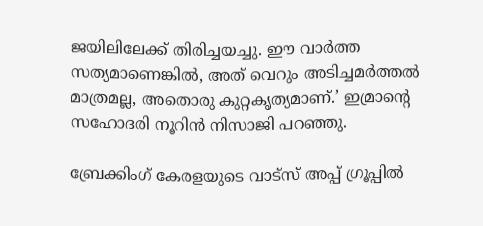ജയിലിലേക്ക് തിരിച്ചയച്ചു. ഈ വാർത്ത സത്യമാണെങ്കിൽ, അത് വെറും അടിച്ചമർത്തൽ മാത്രമല്ല, അതൊരു കുറ്റകൃത്യമാണ്.’ ഇമ്രാന്റെ സഹോദരി നൂറിൻ നിസാജി പറഞ്ഞു.

ബ്രേക്കിംഗ് കേരളയുടെ വാട്സ് അപ്പ് ഗ്രൂപ്പിൽ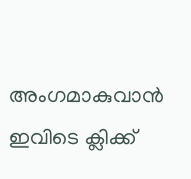അംഗമാകുവാൻ ഇവിടെ ക്ലിക്ക്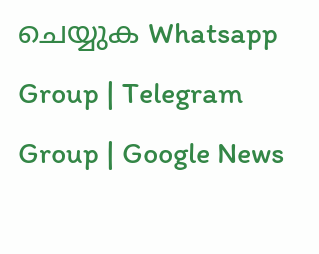ചെയ്യുക Whatsapp Group | Telegram Group | Google News